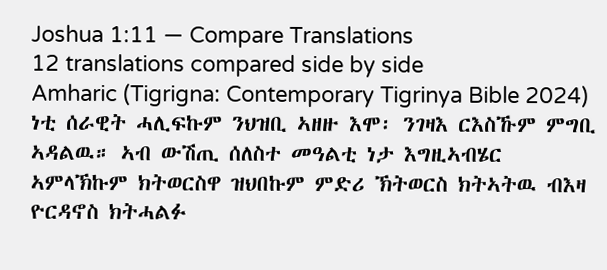Joshua 1:11 — Compare Translations
12 translations compared side by side
Amharic (Tigrigna: Contemporary Tigrinya Bible 2024)
ነቲ ሰራዊት ሓሊፍኩም ንህዝቢ ኣዘዙ እሞ፡ ንገዛእ ርእስኹም ምግቢ ኣዳልዉ። ኣብ ውሽጢ ሰለስተ መዓልቲ ነታ እግዚኣብሄር ኣምላኽኩም ክትወርስዋ ዝህበኩም ምድሪ ኽትወርስ ክትኣትዉ ብእዛ ዮርዳኖስ ክትሓልፉ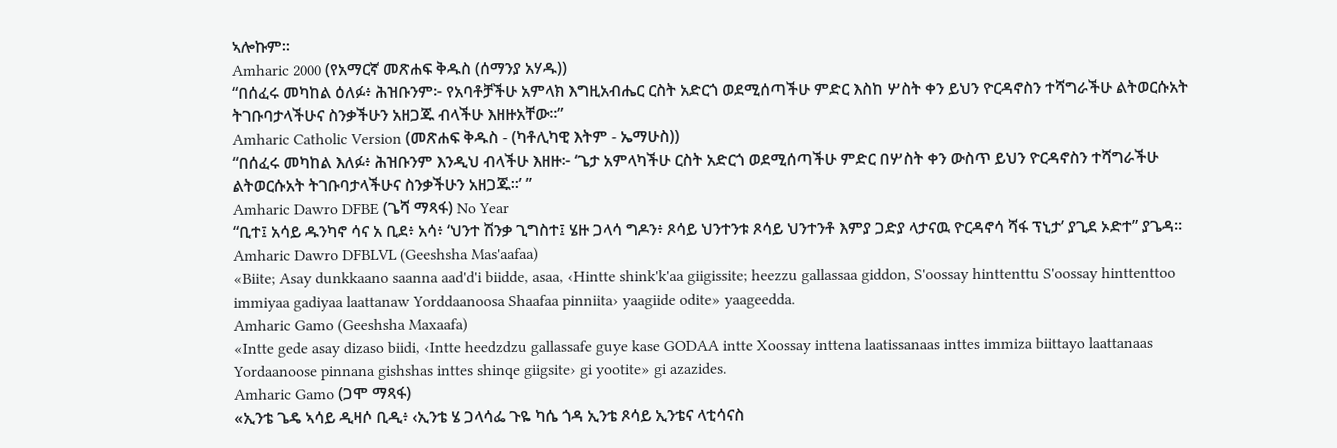ኣሎኩም።
Amharic 2000 (የአማርኛ መጽሐፍ ቅዱስ (ሰማንያ አሃዱ))
“በሰፈሩ መካከል ዕለፉ፥ ሕዝቡንም፦ የአባቶቻችሁ አምላክ እግዚአብሔር ርስት አድርጎ ወደሚሰጣችሁ ምድር እስከ ሦስት ቀን ይህን ዮርዳኖስን ተሻግራችሁ ልትወርሱአት ትገቡባታላችሁና ስንቃችሁን አዘጋጁ ብላችሁ እዘዙአቸው።”
Amharic Catholic Version (መጽሐፍ ቅዱስ - (ካቶሊካዊ እትም - ኤማሁስ))
“በሰፈሩ መካከል እለፉ፥ ሕዝቡንም እንዲህ ብላችሁ እዘዙ፦ ‘ጌታ አምላካችሁ ርስት አድርጎ ወደሚሰጣችሁ ምድር በሦስት ቀን ውስጥ ይህን ዮርዳኖስን ተሻግራችሁ ልትወርሱአት ትገቡባታላችሁና ስንቃችሁን አዘጋጁ።’ ”
Amharic Dawro DFBE (ጌሻ ማጻፋ) No Year
“ቢተ፤ አሳይ ዱንካኖ ሳና አ ቢደ፥ አሳ፥ ‘ህንተ ሽንቃ ጊግስተ፤ ሄዙ ጋላሳ ግዶን፥ ጾሳይ ህንተንቱ ጾሳይ ህንተንቶ እምያ ጋድያ ላታናዉ ዮርዳኖሳ ሻፋ ፕኒታ’ ያጊደ ኦድተ” ያጌዳ።
Amharic Dawro DFBLVL (Geeshsha Mas'aafaa)
«Biite; Asay dunkkaano saanna aad'd'i biidde, asaa, ‹Hintte shink'k'aa giigissite; heezzu gallassaa giddon, S'oossay hinttenttu S'oossay hinttenttoo immiyaa gadiyaa laattanaw Yorddaanoosa Shaafaa pinniita› yaagiide odite» yaageedda.
Amharic Gamo (Geeshsha Maxaafa)
«Intte gede asay dizaso biidi, ‹Intte heedzdzu gallassafe guye kase GODAA intte Xoossay inttena laatissanaas inttes immiza biittayo laattanaas Yordaanoose pinnana gishshas inttes shinqe giigsite› gi yootite» gi azazides.
Amharic Gamo (ጋሞ ማጻፋ)
«ኢንቴ ጌዴ ኣሳይ ዲዛሶ ቢዲ፥ ‹ኢንቴ ሄ ጋላሳፌ ጉዬ ካሴ ጎዳ ኢንቴ ጾሳይ ኢንቴና ላቲሳናስ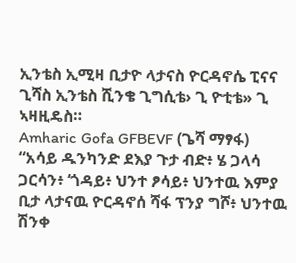ኢንቴስ ኢሚዛ ቢታዮ ላታናስ ዮርዳኖሴ ፒናና ጊሻስ ኢንቴስ ሺንቄ ጊግሲቴ› ጊ ዮቲቴ» ጊ ኣዛዚዴስ።
Amharic Gofa GFBEVF (ጌሻ ማፃፋ)
“አሳይ ዱንካንድ ደእያ ጉታ ብድ፥ ሄ ጋላሳ ጋርሳን፥ ‘ጎዳይ፥ ህንተ ፆሳይ፥ ህንተዉ እምያ ቢታ ላታናዉ ዮርዳኖሰ ሻፋ ፕንያ ግሾ፥ ህንተዉ ሽንቀ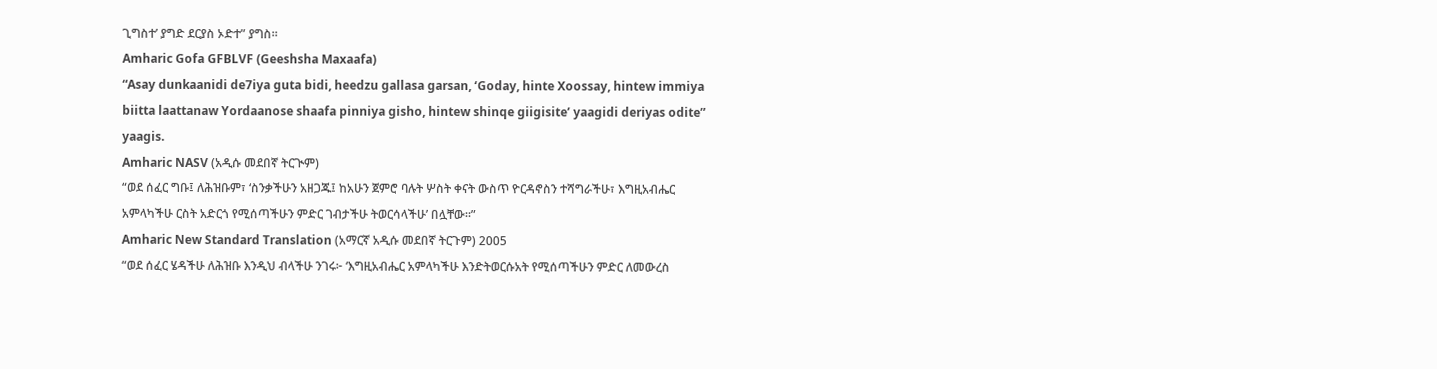ጊግስተ’ ያግድ ደርያስ ኦድተ” ያግስ።
Amharic Gofa GFBLVF (Geeshsha Maxaafa)
“Asay dunkaanidi de7iya guta bidi, heedzu gallasa garsan, ‘Goday, hinte Xoossay, hintew immiya biitta laattanaw Yordaanose shaafa pinniya gisho, hintew shinqe giigisite’ yaagidi deriyas odite” yaagis.
Amharic NASV (አዲሱ መደበኛ ትርጒም)
“ወደ ሰፈር ግቡ፤ ለሕዝቡም፣ ‘ስንቃችሁን አዘጋጁ፤ ከአሁን ጀምሮ ባሉት ሦስት ቀናት ውስጥ ዮርዳኖስን ተሻግራችሁ፣ እግዚአብሔር አምላካችሁ ርስት አድርጎ የሚሰጣችሁን ምድር ገብታችሁ ትወርሳላችሁ’ በሏቸው።”
Amharic New Standard Translation (አማርኛ አዲሱ መደበኛ ትርጉም) 2005
“ወደ ሰፈር ሄዳችሁ ለሕዝቡ እንዲህ ብላችሁ ንገሩ፦ ‘እግዚአብሔር አምላካችሁ እንድትወርሱአት የሚሰጣችሁን ምድር ለመውረስ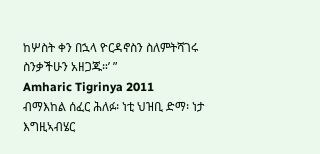ከሦስት ቀን በኋላ ዮርዳኖስን ስለምትሻገሩ ስንቃችሁን አዘጋጁ።’ ”
Amharic Tigrinya 2011
ብማእከል ሰፈር ሕለፉ፡ ነቲ ህዝቢ ድማ፡ ነታ እግዚኣብሄር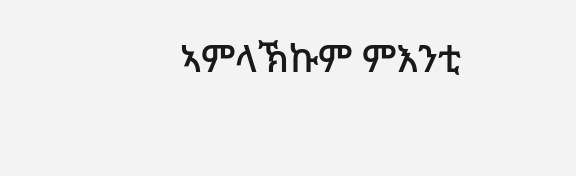ኣምላኽኩም ምእንቲ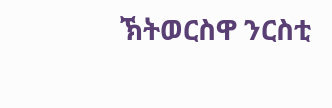ኽትወርስዋ ንርስቲ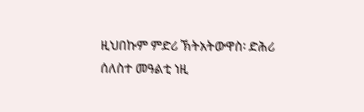ዚህበኩም ምድሪ ኽትአትውዋስ፡ ድሕሪ ሰለስተ መዓልቲ ነዚ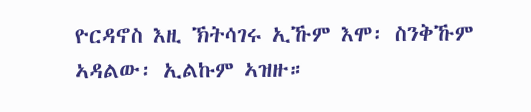ዮርዳኖስ እዚ ኽትሳገሩ ኢኹም እሞ፡ ስንቅኹም ኣዳልው፡ ኢልኩም ኣዝዙ።